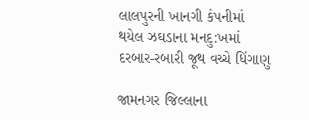લાલપુરની ખાનગી કંપનીમાં થયેલ ઝઘડાના મનદુ:ખમાં દરબાર-રબારી જૂથ વચ્ચે ધિંગાણુ

જામનગર જિલ્લાના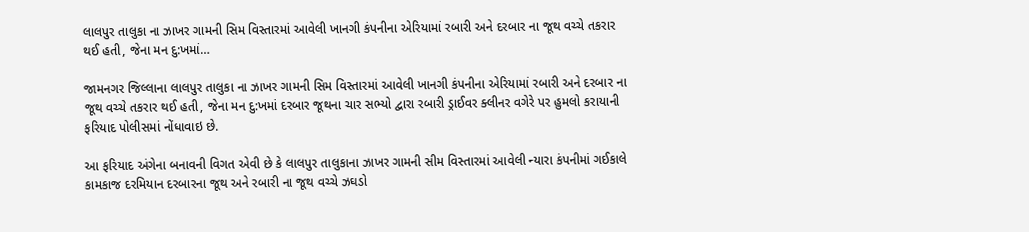લાલપુર તાલુકા ના ઝાખર ગામની સિમ વિસ્તારમાં આવેલી ખાનગી કંપનીના એરિયામાં રબારી અને દરબાર ના જૂથ વચ્ચે તકરાર થઈ હતી, જેના મન દુ:ખમાં…

જામનગર જિલ્લાના લાલપુર તાલુકા ના ઝાખર ગામની સિમ વિસ્તારમાં આવેલી ખાનગી કંપનીના એરિયામાં રબારી અને દરબાર ના જૂથ વચ્ચે તકરાર થઈ હતી, જેના મન દુ:ખમાં દરબાર જૂથના ચાર સભ્યો દ્વારા રબારી ડ્રાઈવર ક્લીનર વગેરે પર હુમલો કરાયાની ફરિયાદ પોલીસમાં નોંધાવાઇ છે.

આ ફરિયાદ અંગેના બનાવની વિગત એવી છે કે લાલપુર તાલુકાના ઝાખર ગામની સીમ વિસ્તારમાં આવેલી ન્યારા કંપનીમાં ગઈકાલે કામકાજ દરમિયાન દરબારના જૂથ અને રબારી ના જૂથ વચ્ચે ઝઘડો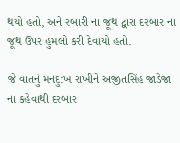થયો હતો, અને રબારી ના જૂથ દ્વારા દરબાર ના જૂથ ઉપર હુમલો કરી દેવાયો હતો.

જે વાતનું મનદુ:ખ રાખીને અજીતસિંહ જાડેજા ના કહેવાથી દરબાર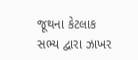જૂથના કેટલાક સભ્ય દ્વારા ઝાખર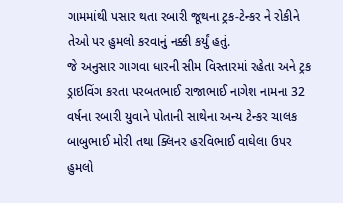ગામમાંથી પસાર થતા રબારી જૂથના ટ્રક-ટેન્કર ને રોકીને તેઓ પર હુમલો કરવાનું નક્કી કર્યું હતું.
જે અનુસાર ગાગવા ધારની સીમ વિસ્તારમાં રહેતા અને ટ્રક ડ્રાઇવિંગ કરતા પરબતભાઈ રાજાભાઈ નાગેશ નામના 32 વર્ષના રબારી યુવાને પોતાની સાથેના અન્ય ટેન્કર ચાલક બાબુભાઈ મોરી તથા ક્લિનર હરવિભાઈ વાઘેલા ઉપર હુમલો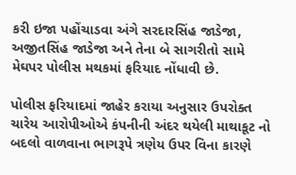કરી ઇજા પહોંચાડવા અંગે સરદારસિંહ જાડેજા, અજીતસિંહ જાડેજા અને તેના બે સાગરીતો સામે મેઘપર પોલીસ મથકમાં ફરિયાદ નોંધાવી છે.

પોલીસ ફરિયાદમાં જાહેર કરાયા અનુસાર ઉપરોક્ત ચારેય આરોપીઓએ કંપનીની અંદર થયેલી માથાકૂટ નો બદલો વાળવાના ભાગરૂપે ત્રણેય ઉપર વિના કારણે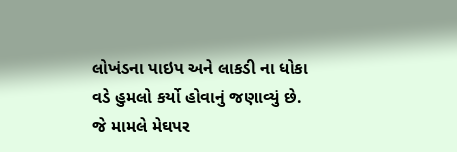લોખંડના પાઇપ અને લાકડી ના ધોકા વડે હુમલો કર્યો હોવાનું જણાવ્યું છે. જે મામલે મેઘપર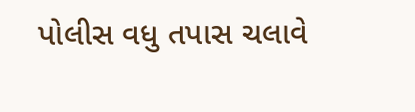પોલીસ વધુ તપાસ ચલાવે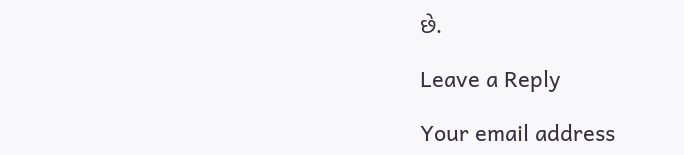છે.

Leave a Reply

Your email address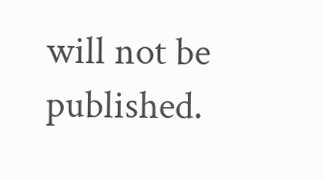will not be published.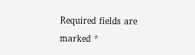Required fields are marked *